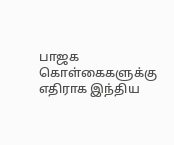பாஜக கொள்கைகளுக்கு எதிராக இந்திய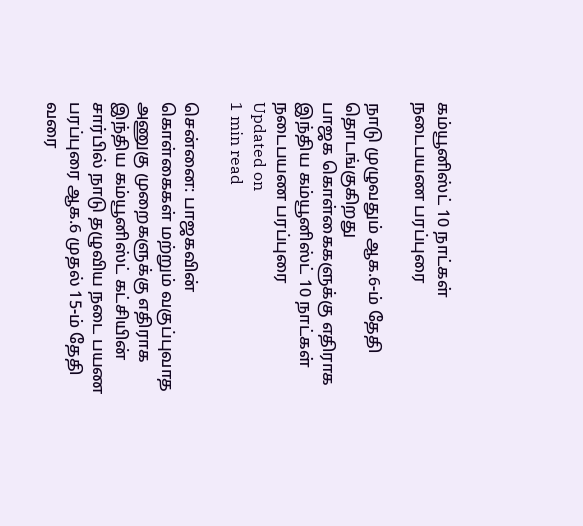கம்யூனிஸ்ட் 10 நாட்கள் நடைபயண பரப்புரை

நாடு முழுவதும் ஆக.6-ம் தேதி தொடங்குகிறது
பாஜக கொள்கைகளுக்கு எதிராக இந்திய கம்யூனிஸ்ட் 10 நாட்கள் நடைபயண பரப்புரை
Updated on
1 min read

சென்னை: பாஜகவின் கொள்கைகள் மற்றும் வகுப்புவாத அணுகு முறைகளுக்கு எதிராக இந்திய கம்யூனிஸ்ட் கட்சியின் சார்பில் நாடு தழுவிய நடை பயண பரப்புரை ஆக.6 முதல் 15-ம் தேதி வரை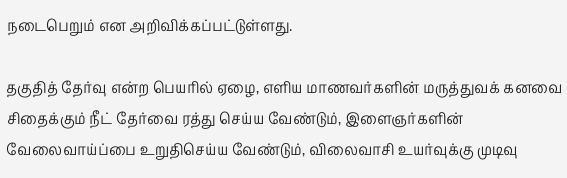நடைபெறும் என அறிவிக்கப்பட்டுள்ளது.

தகுதித் தேர்வு என்ற பெயரில் ஏழை, எளிய மாணவர்களின் மருத்துவக் கனவை சிதைக்கும் நீட் தேர்வை ரத்து செய்ய வேண்டும், இளைஞர்களின் வேலைவாய்ப்பை உறுதிசெய்ய வேண்டும், விலைவாசி உயர்வுக்கு முடிவு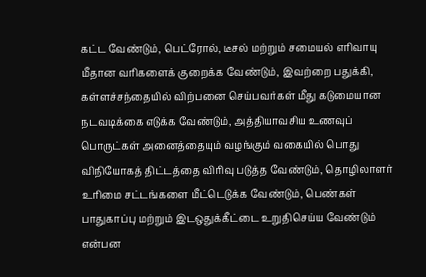கட்ட வேண்டும், பெட்ரோல், டீசல் மற்றும் சமையல் எரிவாயு மீதான வரிகளைக் குறைக்க வேண்டும், இவற்றை பதுக்கி, கள்ளச்சந்தையில் விற்பனை செய்பவர்கள் மீது கடுமையான நடவடிக்கை எடுக்க வேண்டும், அத்தியாவசிய உணவுப் பொருட்கள் அனைத்தையும் வழங்கும் வகையில் பொது விநியோகத் திட்டத்தை விரிவு படுத்த வேண்டும், தொழிலாளர் உரிமை சட்டங்களை மீட்டெடுக்க வேண்டும், பெண்கள் பாதுகாப்பு மற்றும் இடஒதுக்கீட்டை உறுதிசெய்ய வேண்டும் என்பன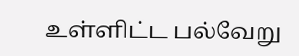உள்ளிட்ட பல்வேறு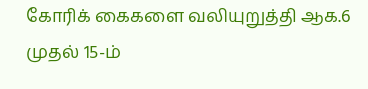கோரிக் கைகளை வலியுறுத்தி ஆக.6 முதல் 15-ம்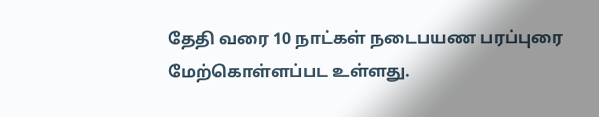தேதி வரை 10 நாட்கள் நடைபயண பரப்புரை மேற்கொள்ளப்பட உள்ளது.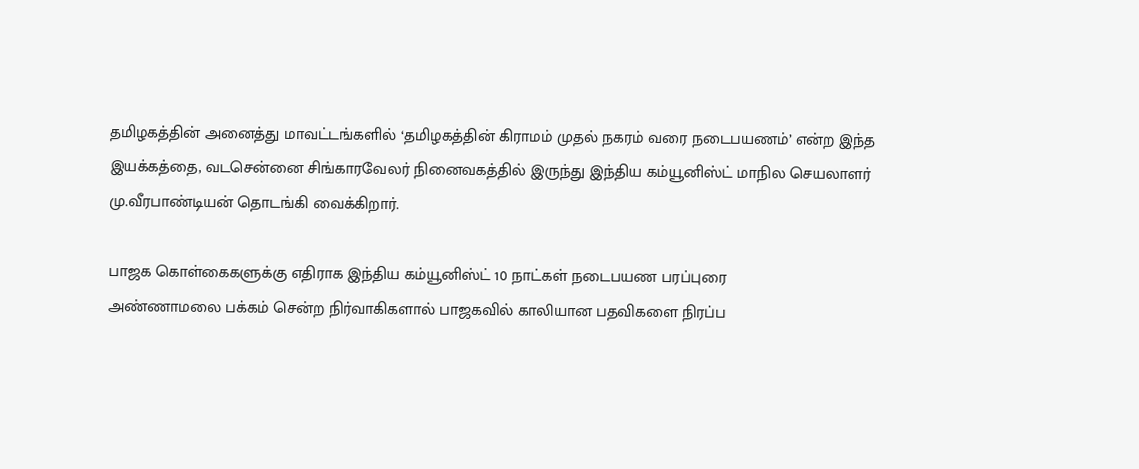தமிழகத்தின் அனைத்து மாவட்டங்களில் ‘தமிழகத்தின் கிராமம் முதல் நகரம் வரை நடைபயணம்’ என்ற இந்த இயக்கத்தை, வடசென்னை சிங்காரவேலர் நினைவகத்தில் இருந்து இந்திய கம்யூனிஸ்ட் மாநில செயலாளர் மு.வீரபாண்டியன் தொடங்கி வைக்கிறார்.

பாஜக கொள்கைகளுக்கு எதிராக இந்திய கம்யூனிஸ்ட் 10 நாட்கள் நடைபயண பரப்புரை
அண்ணாமலை பக்கம் சென்ற நிர்வாகிகளால் பாஜகவில் காலியான பதவிகளை நிரப்ப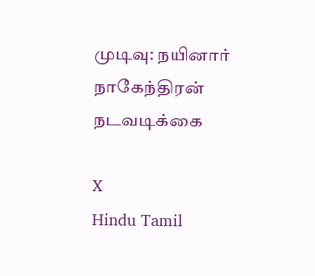முடிவு: நயினார் நாகேந்திரன் நடவடிக்கை

X
Hindu Tamil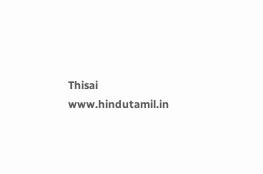Thisai
www.hindutamil.in